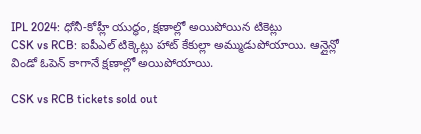IPL 2024: ధోనీ-కోహ్లీ యుద్ధం, క్షణాల్లో అయిపోయిన టికెట్లు
CSK vs RCB: ఐపీఎల్ టిక్కెట్లు హాట్ కేకుల్లా అమ్ముడుపోయాయి. ఆన్లైన్లో విండో ఓపెన్ కాగానే క్షణాల్లో అయిపోయాయి.

CSK vs RCB tickets sold out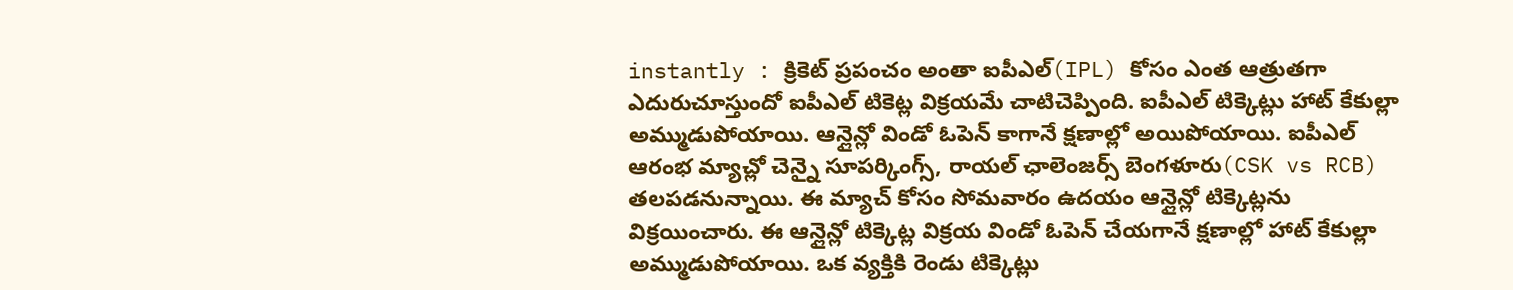instantly : క్రికెట్ ప్రపంచం అంతా ఐపీఎల్(IPL) కోసం ఎంత ఆత్రుతగా ఎదురుచూస్తుందో ఐపీఎల్ టికెట్ల విక్రయమే చాటిచెప్పింది. ఐపీఎల్ టిక్కెట్లు హాట్ కేకుల్లా అమ్ముడుపోయాయి. ఆన్లైన్లో విండో ఓపెన్ కాగానే క్షణాల్లో అయిపోయాయి. ఐపీఎల్ ఆరంభ మ్యాచ్లో చెన్నై సూపర్కింగ్స్, రాయల్ ఛాలెంజర్స్ బెంగళూరు(CSK vs RCB) తలపడనున్నాయి. ఈ మ్యాచ్ కోసం సోమవారం ఉదయం ఆన్లైన్లో టిక్కెట్లను విక్రయించారు. ఈ ఆన్లైన్లో టిక్కెట్ల విక్రయ విండో ఓపెన్ చేయగానే క్షణాల్లో హాట్ కేకుల్లా అమ్ముడుపోయాయి. ఒక వ్యక్తికి రెండు టిక్కెట్లు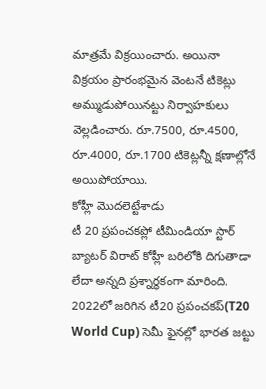మాత్రమే విక్రయించారు. అయినా విక్రయం ప్రారంభమైన వెంటనే టికెట్లు అమ్ముడుపోయినట్టు నిర్వాహకులు వెల్లడించారు. రూ.7500, రూ.4500, రూ.4000, రూ.1700 టికెట్లన్నీ క్షణాల్లోనే అయిపోయాయి.
కోహ్లీ మొదలెట్టేశాడు
టీ 20 ప్రపంచకప్లో టీమిండియా స్టార్ బ్యాటర్ విరాట్ కోహ్లీ బరిలోకి దిగుతాడా లేదా అన్నది ప్రశ్నార్థకంగా మారింది. 2022లో జరిగిన టీ20 ప్రపంచకప్(T20 World Cup) సెమీ ఫైనల్లో భారత జట్టు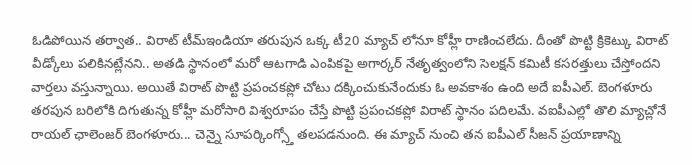ఓడిపోయిన తర్వాత.. విరాట్ టీమ్ఇండియా తరుపున ఒక్క టీ20 మ్యాచ్ లోనూ కోహ్లీ రాణించలేదు. దీంతో పొట్టి క్రికెట్కు విరాట్ వీడ్కోలు పలికినట్లేనని.. అతడి స్థానంలో మరో ఆటగాడి ఎంపికపై అగార్కర్ నేతృత్వంలోని సెలక్షన్ కమిటీ కసరత్తులు చేస్తోందని వార్తలు వస్తున్నాయి. అయితే విరాట్ పొట్టి ప్రపంచకప్లో చోటు దక్కించుకునేందుకు ఓ అవకాశం ఉంది అదే ఐపీఎల్. బెంగళూరు తరపున బరిలోకి దిగుతున్న కోహ్లీ మరోసారి విశ్వరూపం చేస్తే పొట్టి ప్రపంచకప్లో విరాట్ స్థానం పదిలమే. వఐపీఎల్లో తొలి మ్యాచ్లోనే రాయల్ ఛాలెంజర్ బెంగళూరు... చెన్నై సూపర్కింగ్స్తో తలపడనుంది. ఈ మ్యాచ్ నుంచి తన ఐపీఎల్ సీజన్ ప్రయాణాన్ని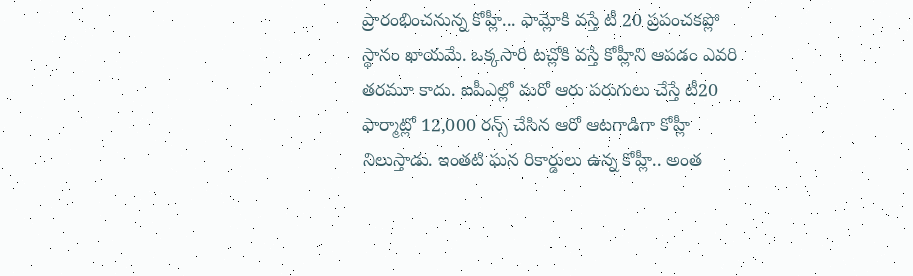ప్రారంభించనున్న కోహ్లీ... ఫామ్లోకి వస్తే టీ 20 ప్రపంచకప్లో స్థానం ఖాయమే. ఒక్కసారి టచ్లోకి వస్తే కోహ్లీని ఆపడం ఎవరి తరమూ కాదు. ఐపీఎల్లో మరో ఆరు పరుగులు చేస్తే టీ20 ఫార్మాట్లో 12,000 రన్స్ చేసిన ఆరో ఆటగాడిగా కోహ్లీ నిలుస్తాడు. ఇంతటి ఘన రికార్డులు ఉన్న కోహ్లీ.. అంత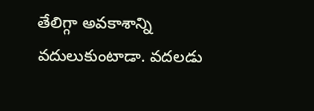తేలిగ్గా అవకాశాన్ని వదులుకుంటాడా. వదలడు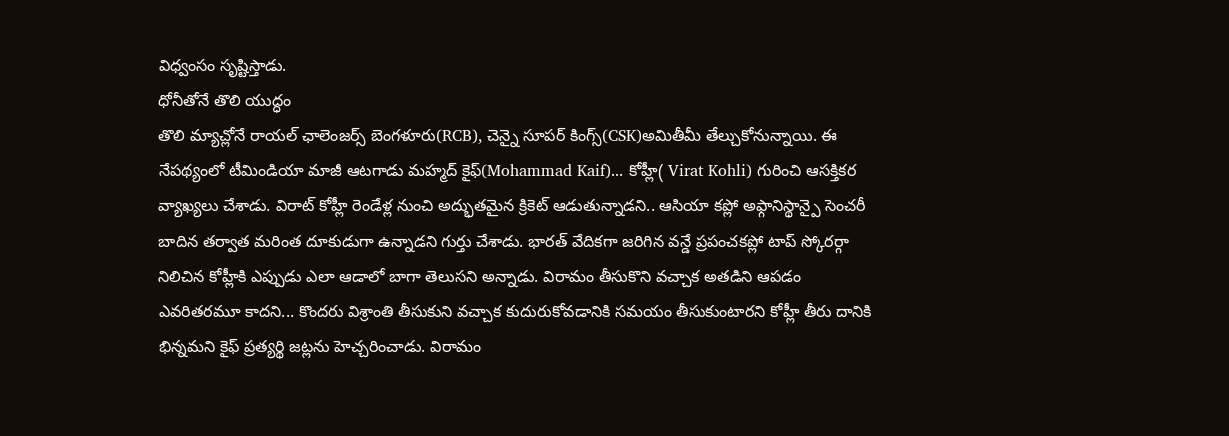విధ్వంసం సృష్టిస్తాడు.
ధోనీతోనే తొలి యుద్ధం
తొలి మ్యాచ్లోనే రాయల్ ఛాలెంజర్స్ బెంగళూరు(RCB), చెన్నై సూపర్ కింగ్స్(CSK)అమితీమీ తేల్చుకోనున్నాయి. ఈ నేపథ్యంలో టీమిండియా మాజీ ఆటగాడు మహ్మద్ కైఫ్(Mohammad Kaif)... కోహ్లీ( Virat Kohli) గురించి ఆసక్తికర వ్యాఖ్యలు చేశాడు. విరాట్ కోహ్లీ రెండేళ్ల నుంచి అద్భుతమైన క్రికెట్ ఆడుతున్నాడని.. ఆసియా కప్లో అఫ్గానిస్థాన్పై సెంచరీ బాదిన తర్వాత మరింత దూకుడుగా ఉన్నాడని గుర్తు చేశాడు. భారత్ వేదికగా జరిగిన వన్డే ప్రపంచకప్లో టాప్ స్కోరర్గా నిలిచిన కోహ్లీకి ఎప్పుడు ఎలా ఆడాలో బాగా తెలుసని అన్నాడు. విరామం తీసుకొని వచ్చాక అతడిని ఆపడం ఎవరితరమూ కాదని... కొందరు విశ్రాంతి తీసుకుని వచ్చాక కుదురుకోవడానికి సమయం తీసుకుంటారని కోహ్లీ తీరు దానికి భిన్నమని కైఫ్ ప్రత్యర్థి జట్లను హెచ్చరించాడు. విరామం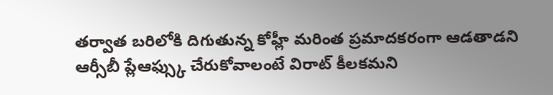తర్వాత బరిలోకి దిగుతున్న కోహ్లీ మరింత ప్రమాదకరంగా ఆడతాడని ఆర్సీబీ ప్లేఆఫ్స్కు చేరుకోవాలంటే విరాట్ కీలకమని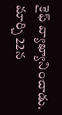కైఫ్ వ్యాఖ్యానించాడు. మార్చి 22న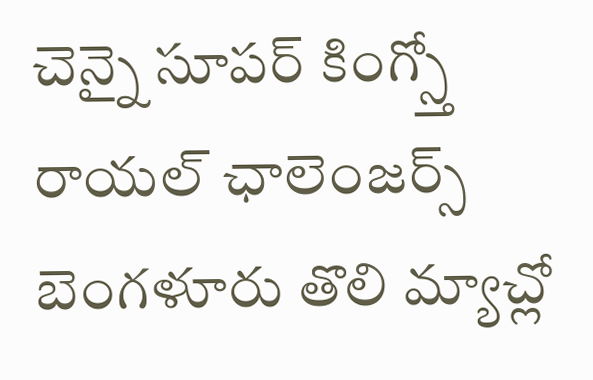చెన్నై సూపర్ కింగ్స్తో రాయల్ ఛాలెంజర్స్ బెంగళూరు తొలి మ్యాచ్లో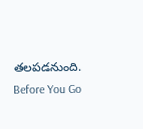తలపడనుంది.
Before You Go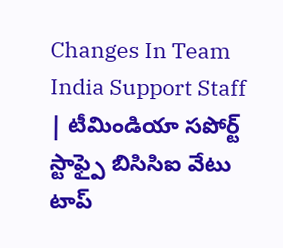Changes In Team India Support Staff | టీమిండియా సపోర్ట్ స్టాఫ్పై బిసిసిఐ వేటు
టాప్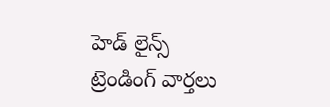హెడ్ లైన్స్
ట్రెండింగ్ వార్తలు